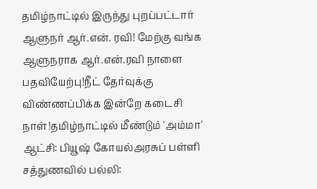தமிழ்நாட்டில் இருந்து புறப்பட்டார் ஆளுநர் ஆர்.என். ரவி! மேற்கு வங்க ஆளுநராக ஆர்.என்.ரவி நாளை பதவியேற்பு!நீட் தேர்வுக்கு விண்ணப்பிக்க இன்றே கடைசி நாள்!தமிழ்நாட்டில் மீண்டும் 'அம்மா' ஆட்சி: பியூஷ் கோயல்அரசுப் பள்ளி சத்துணவில் பல்லி: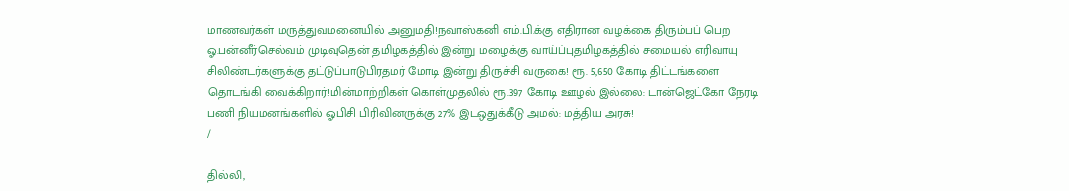மாணவர்கள் மருத்துவமனையில் அனுமதி!நவாஸ்கனி எம்.பி.க்கு எதிரான வழக்கை திரும்பப் பெற ஓ.பன்னீர்செல்வம் முடிவுதென் தமிழகத்தில் இன்று மழைக்கு வாய்ப்புதமிழகத்தில் சமையல் எரிவாயு சிலிண்டர்களுக்கு தட்டுப்பாடுபிரதமர் மோடி இன்று திருச்சி வருகை! ரூ. 5,650 கோடி திட்டங்களை தொடங்கி வைக்கிறார்!மின்மாற்றிகள் கொள்முதலில் ரூ.397 கோடி ஊழல் இல்லை: டான்ஜெட்கோ நேரடி பணி நியமனங்களில் ஓபிசி பிரிவினருக்கு 27% இடஒதுக்கீடு அமல்: மத்திய அரசு!
/

தில்லி,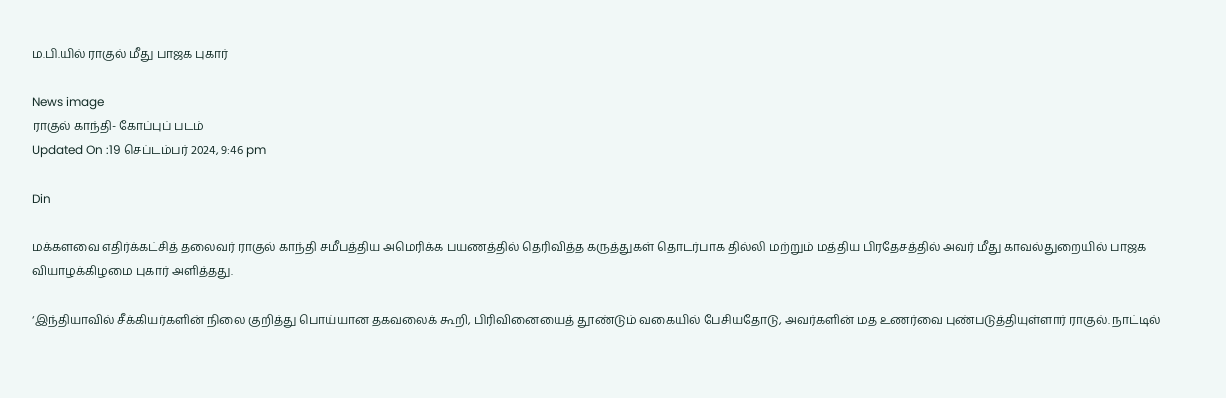ம.பி.யில் ராகுல் மீது பாஜக புகார்

News image
ராகுல் காந்தி- கோப்புப் படம்
Updated On :19 செப்டம்பர் 2024, 9:46 pm

Din

மக்களவை எதிர்க்கட்சித் தலைவர் ராகுல் காந்தி சமீபத்திய அமெரிக்க பயணத்தில் தெரிவித்த கருத்துகள் தொடர்பாக தில்லி மற்றும் மத்திய பிரதேசத்தில் அவர் மீது காவல்துறையில் பாஜக வியாழக்கிழமை புகார் அளித்தது.

‘இந்தியாவில் சீக்கியர்களின் நிலை குறித்து பொய்யான தகவலைக் கூறி, பிரிவினையைத் தூண்டும் வகையில் பேசியதோடு, அவர்களின் மத உணர்வை புண்படுத்தியுள்ளார் ராகுல். நாட்டில்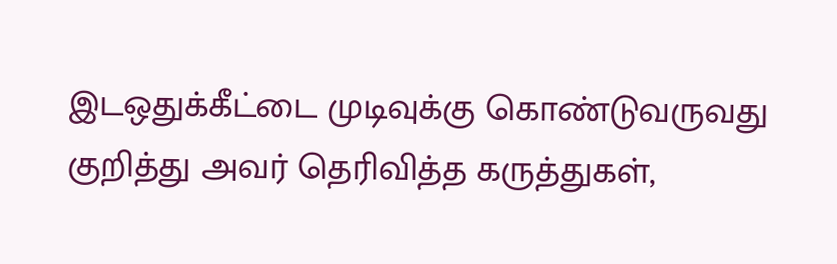இடஒதுக்கீட்டை முடிவுக்கு கொண்டுவருவது குறித்து அவர் தெரிவித்த கருத்துகள்,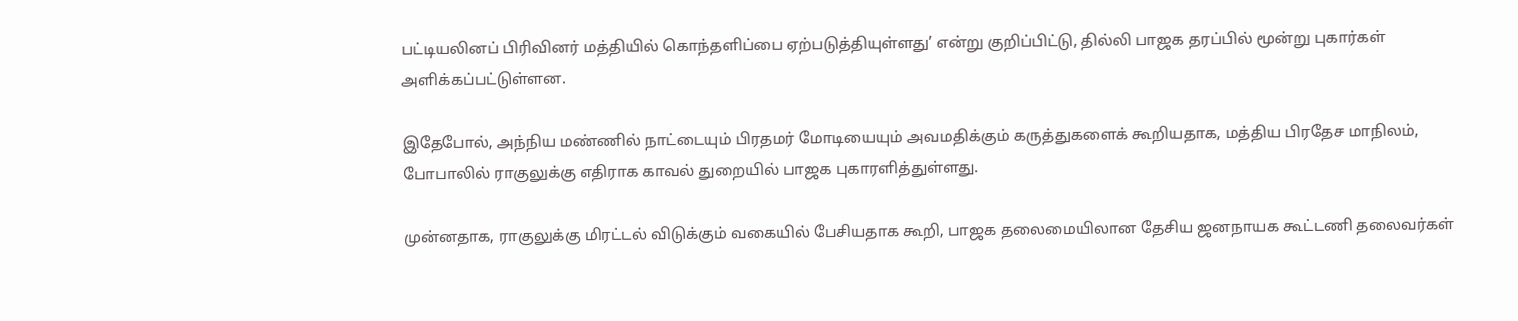பட்டியலினப் பிரிவினர் மத்தியில் கொந்தளிப்பை ஏற்படுத்தியுள்ளது’ என்று குறிப்பிட்டு, தில்லி பாஜக தரப்பில் மூன்று புகார்கள் அளிக்கப்பட்டுள்ளன.

இதேபோல், அந்நிய மண்ணில் நாட்டையும் பிரதமர் மோடியையும் அவமதிக்கும் கருத்துகளைக் கூறியதாக, மத்திய பிரதேச மாநிலம், போபாலில் ராகுலுக்கு எதிராக காவல் துறையில் பாஜக புகாரளித்துள்ளது.

முன்னதாக, ராகுலுக்கு மிரட்டல் விடுக்கும் வகையில் பேசியதாக கூறி, பாஜக தலைமையிலான தேசிய ஜனநாயக கூட்டணி தலைவர்கள்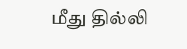மீது தில்லி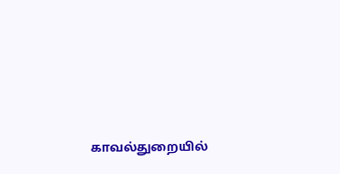காவல்துறையில்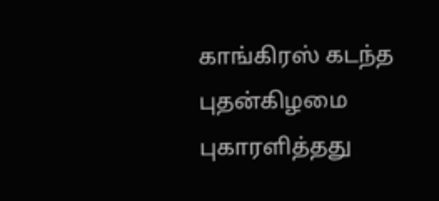காங்கிரஸ் கடந்த புதன்கிழமை புகாரளித்தது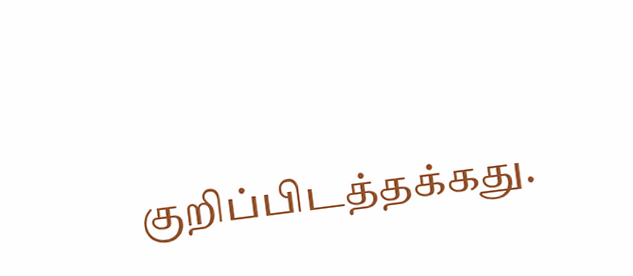குறிப்பிடத்தக்கது.